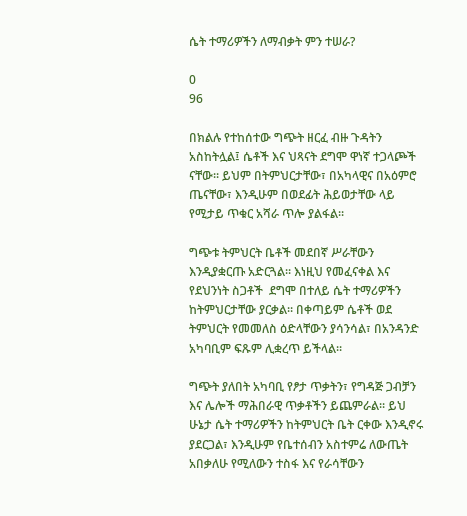ሴት ተማሪዎችን ለማብቃት ምን ተሠራ?

0
96

በክልሉ የተከሰተው ግጭት ዘርፈ ብዙ ጉዳትን አስከትሏል፤ ሴቶች እና ህጻናት ደግሞ ዋነኛ ተጋላጮች ናቸው። ይህም በትምህርታቸው፣ በአካላዊና በአዕምሮ ጤናቸው፣ እንዲሁም በወደፊት ሕይወታቸው ላይ የሚታይ ጥቁር አሻራ ጥሎ ያልፋል።

ግጭቱ ትምህርት ቤቶች መደበኛ ሥራቸውን እንዲያቋርጡ አድርጓል። እነዚህ የመፈናቀል እና የደህንነት ስጋቶች  ደግሞ በተለይ ሴት ተማሪዎችን ከትምህርታቸው ያርቃል። በቀጣይም ሴቶች ወደ ትምህርት የመመለስ ዕድላቸውን ያሳንሳል፣ በአንዳንድ አካባቢም ፍጹም ሊቋረጥ ይችላል።

ግጭት ያለበት አካባቢ የፆታ ጥቃትን፣ የግዳጅ ጋብቻን እና ሌሎች ማሕበራዊ ጥቃቶችን ይጨምራል። ይህ ሁኔታ ሴት ተማሪዎችን ከትምህርት ቤት ርቀው እንዲኖሩ ያደርጋል፣ እንዲሁም የቤተሰብን አስተምሬ ለውጤት አበቃለሁ የሚለውን ተስፋ እና የራሳቸውን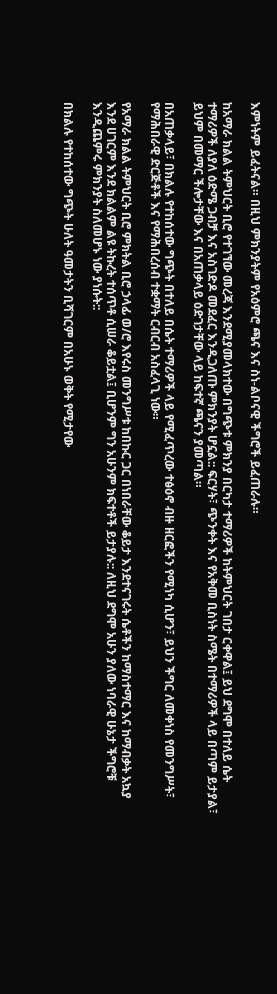እምነትም ይፈትናል። በዚህ ምክንያትም የአዕምሮ ጫና እና ስነ-ልቦናዊ ችግሮች ይፈጠራሉ።

ከአማራ ክልል ትምህርት ቢሮ የተገኘው መረጃ እንደሚያመላክተው በግጭቱ ምክንያ በርካታ ተማሪዎች ከትምህርት ገበታ ርቀዋል፤ ይህ ደግሞ በተለይ ሴት ተማሪዎች ለያለ ዕድሜ ጋብቻ እና አስገድዶ መደፈር እንዲጋለጡ ምክንያት ሆኗል:: ፍርሃት፣ ጭንቀት እና የአቅመ ቢስነት ስሜት በተማሪዎች ላይ በጣም ይታያል፣ ይህም በመማር ችሎታቸው እና በአጠቃላይ ዕድገታቸው ላይ ከፍተኛ ጫናን ያመጣል።

በአጠቃላይ፣ በክልሉ የተከሰተው ግጭት በተለይ በሴት ተማሪዎች ላይ የሚፈጥረው ተፅዕኖ ብዙ ዘርፎችን የሚነካ ሲሆን፣ ይህን ችግር ለመቀነስ የመንግሥት፣ የማሕበራዊ ድርጅቶች እና የማሕበረሰብ ተቋማት ርብርብ አስፈላጊ ነው።

የአማራ ክልል ትምህርት ቢሮ ምክትል ቢሮ ኃላፊ ወ/ሮ እየሩስ መንግሥቱ ከበኩር ጋር በነበራቸው ቆይታ እንደተናገሩት ሴቶችን ከማስተማር እና ከማብቃት አኳያ እንደ ሀገርም እንደ ክልልም ልዩ ትኩረት ተሰጥቶ ሲሠራ ቆይቷል፤ ቢሆንም ግን አሁንም ክፍተቶች ይታያሉ:: ለዚህ ደግሞ አሁን ያለው ነባራዊ ሁኔታ ችግሮቹ እንዲጨምሩ ምክንያት ስለመሆኑ ነው ያነሱት::

በክልሉ የተከሰተው ግጭት ሁለት ዓመታትን ቢሻገርም በአሁኑ ወቅት የሚታየው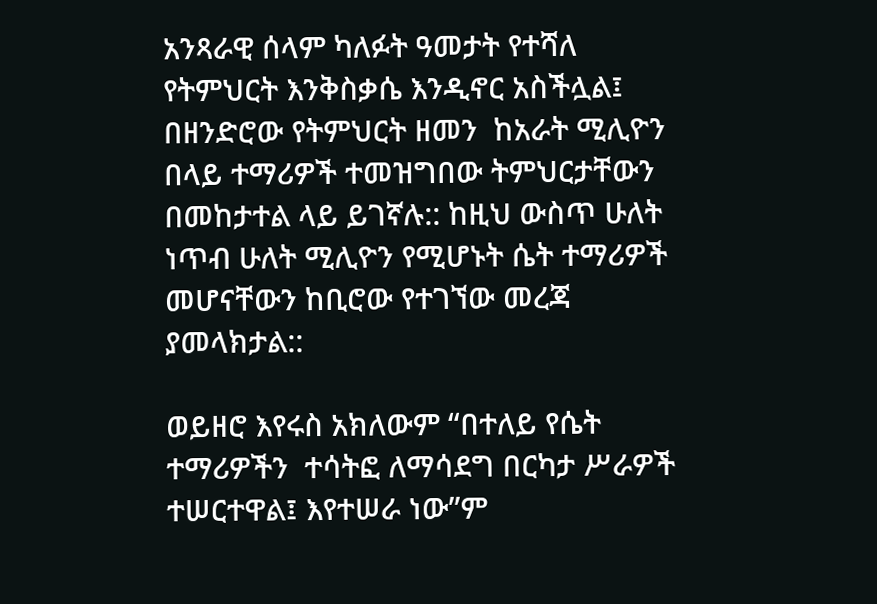አንጻራዊ ሰላም ካለፉት ዓመታት የተሻለ የትምህርት እንቅስቃሴ እንዲኖር አስችሏል፤ በዘንድሮው የትምህርት ዘመን  ከአራት ሚሊዮን በላይ ተማሪዎች ተመዝግበው ትምህርታቸውን በመከታተል ላይ ይገኛሉ:: ከዚህ ውስጥ ሁለት ነጥብ ሁለት ሚሊዮን የሚሆኑት ሴት ተማሪዎች መሆናቸውን ከቢሮው የተገኘው መረጃ ያመላክታል::

ወይዘሮ እየሩስ አክለውም “በተለይ የሴት ተማሪዎችን  ተሳትፎ ለማሳደግ በርካታ ሥራዎች ተሠርተዋል፤ እየተሠራ ነው”ም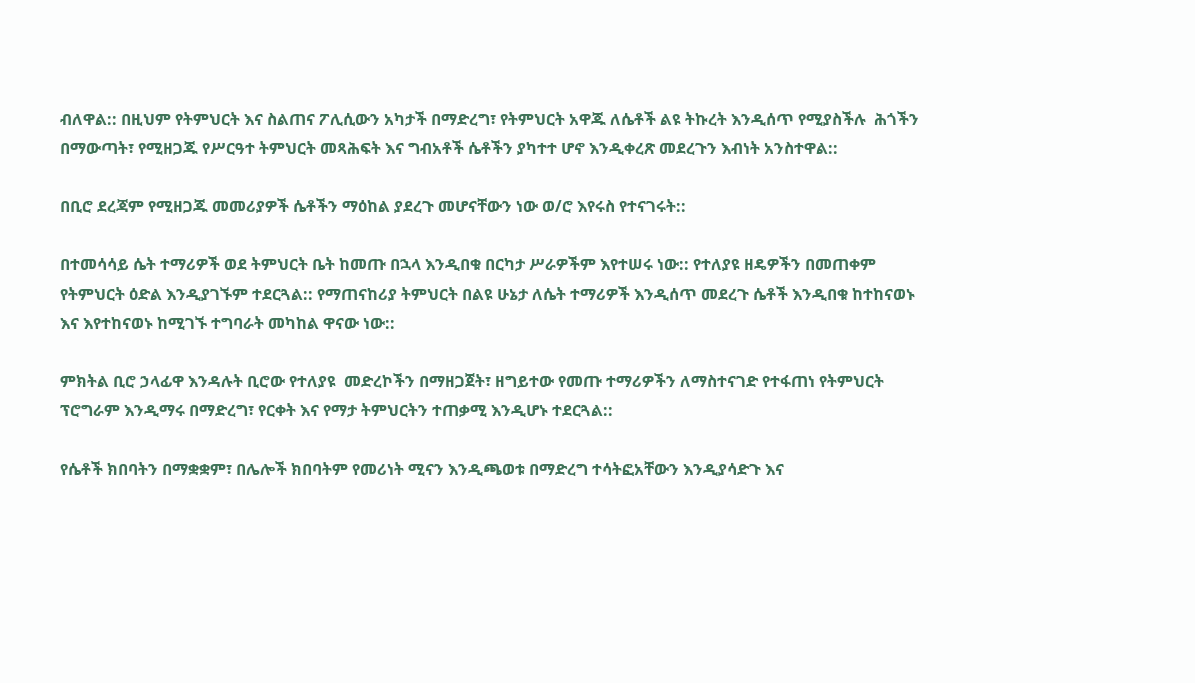ብለዋል:: በዚህም የትምህርት እና ስልጠና ፖሊሲውን አካታች በማድረግ፣ የትምህርት አዋጁ ለሴቶች ልዩ ትኩረት እንዲሰጥ የሚያስችሉ  ሕጎችን በማውጣት፣ የሚዘጋጁ የሥርዓተ ትምህርት መጻሕፍት እና ግብአቶች ሴቶችን ያካተተ ሆኖ እንዲቀረጽ መደረጉን እብነት አንስተዋል::

በቢሮ ደረጃም የሚዘጋጁ መመሪያዎች ሴቶችን ማዕከል ያደረጉ መሆናቸውን ነው ወ/ሮ እየሩስ የተናገሩት::

በተመሳሳይ ሴት ተማሪዎች ወደ ትምህርት ቤት ከመጡ በኋላ እንዲበቁ በርካታ ሥራዎችም እየተሠሩ ነው:: የተለያዩ ዘዴዎችን በመጠቀም የትምህርት ዕድል እንዲያገኙም ተደርጓል:: የማጠናከሪያ ትምህርት በልዩ ሁኔታ ለሴት ተማሪዎች እንዲሰጥ መደረጉ ሴቶች እንዲበቁ ከተከናወኑ እና እየተከናወኑ ከሚገኙ ተግባራት መካከል ዋናው ነው::

ምክትል ቢሮ ኃላፊዋ እንዳሉት ቢሮው የተለያዩ  መድረኮችን በማዘጋጀት፣ ዘግይተው የመጡ ተማሪዎችን ለማስተናገድ የተፋጠነ የትምህርት ፕሮግራም እንዲማሩ በማድረግ፣ የርቀት እና የማታ ትምህርትን ተጠቃሚ እንዲሆኑ ተደርጓል::

የሴቶች ክበባትን በማቋቋም፣ በሌሎች ክበባትም የመሪነት ሚናን እንዲጫወቱ በማድረግ ተሳትፎአቸውን እንዲያሳድጉ እና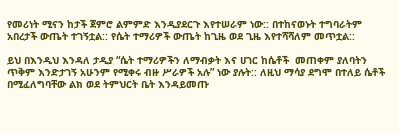የመሪነት ሚናን ከታች ጀምሮ ልምምድ እንዲያደርጉ እየተሠራም ነው:: በተከናወኑት ተግባራትም አበረታች ውጤት ተገኝቷል:: የሴት ተማሪዎች ውጤት ከጊዜ ወደ ጊዜ እየተሻሻለም መጥቷል::

ይህ በእንዲህ እንዳለ ታዲያ “ሴት ተማሪዎችን ለማብቃት እና ሀገር ከሴቶች  መጠቀም ያለባትን ጥቅም እንድታገኝ አሁንም የሚቀሩ ብዙ ሥራዎች አሉ” ነው ያሉት:: ለዚህ ማሳያ ደግሞ በተለይ ሴቶች በሚፈለግባቸው ልክ ወደ ትምህርት ቤት እንዳይመጡ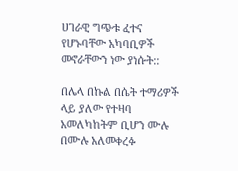ሀገራዊ ግጭቱ ፈተና የሆኑባቸው አካባቢዎች መኖራቸውን ነው ያነሱት::

በሌላ በኩል በሴት ተማሪዎች ላይ ያለው የተዛባ አመለካከትም ቢሆን ሙሉ በሙሉ አለመቀረፉ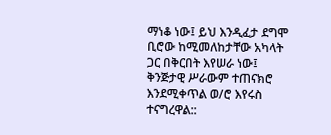ማነቆ ነው፤ ይህ እንዲፈታ ደግሞ ቢሮው ከሚመለከታቸው አካላት ጋር በቅርበት እየሠራ ነው፤ ቅንጅታዊ ሥራውም ተጠናክሮ እንደሚቀጥል ወ/ሮ እየሩስ ተናግረዋል::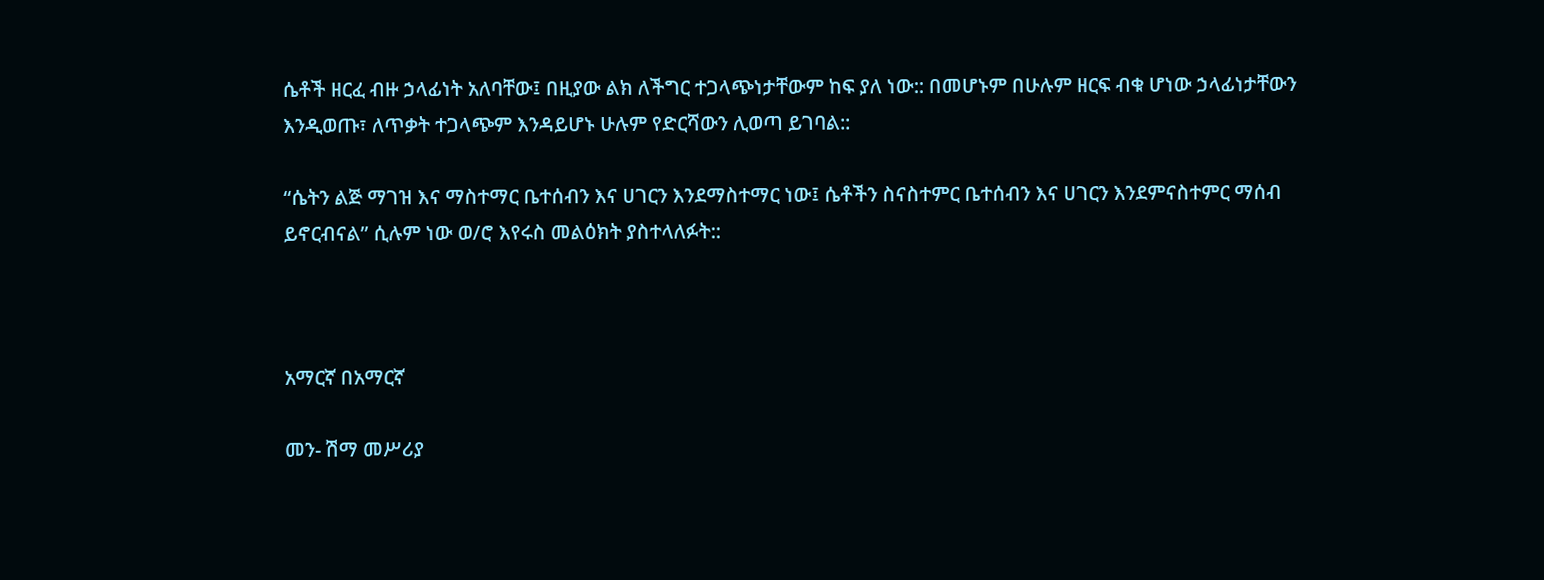ሴቶች ዘርፈ ብዙ ኃላፊነት አለባቸው፤ በዚያው ልክ ለችግር ተጋላጭነታቸውም ከፍ ያለ ነው:: በመሆኑም በሁሉም ዘርፍ ብቁ ሆነው ኃላፊነታቸውን እንዲወጡ፣ ለጥቃት ተጋላጭም እንዳይሆኑ ሁሉም የድርሻውን ሊወጣ ይገባል::

“ሴትን ልጅ ማገዝ እና ማስተማር ቤተሰብን እና ሀገርን እንደማስተማር ነው፤ ሴቶችን ስናስተምር ቤተሰብን እና ሀገርን እንደምናስተምር ማሰብ ይኖርብናል” ሲሉም ነው ወ/ሮ እየሩስ መልዕክት ያስተላለፉት::



አማርኛ በአማርኛ

መን- ሽማ መሥሪያ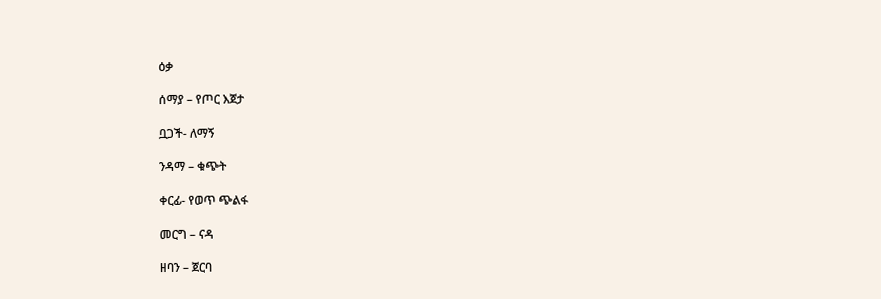ዕቃ

ሰማያ – የጦር እጀታ

ቧጋች- ለማኝ

ንዳማ – ቁጭት

ቀርፊ- የወጥ ጭልፋ

መርግ – ናዳ

ዘባን – ጀርባ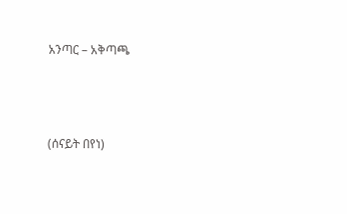አንጣር – አቅጣጫ



(ሰናይት በየነ)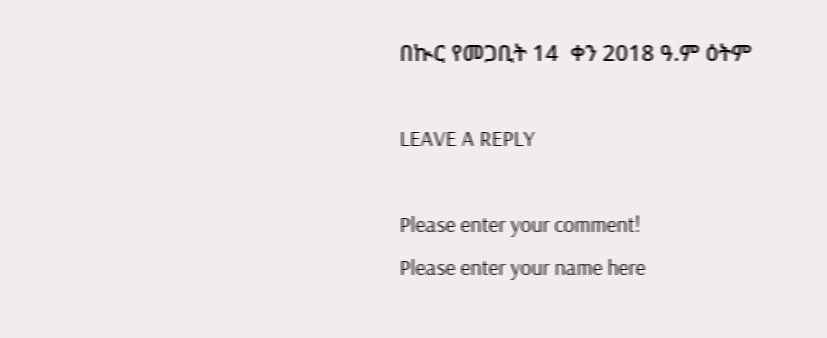በኲር የመጋቢት 14  ቀን 2018 ዓ.ም ዕትም

LEAVE A REPLY

Please enter your comment!
Please enter your name here